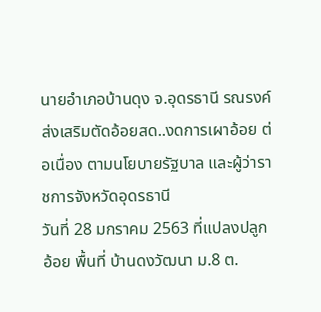นายอำเภอบ้านดุง จ.อุดรธานี รณรงค์ส่งเสริมตัดอ้อยสด..งดการเผาอ้อย ต่อเนื่อง ตามนโยบายรัฐบาล และผู้ว่าราชการจังหวัดอุดรธานี
วันที่ 28 มกราคม 2563 ที่แปลงปลูกอ้อย พื้นที่ บ้านดงวัฒนา ม.8 ต.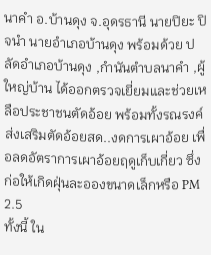นาคำ อ.บ้านดุง จ.อุดรธานี นายปิยะ ปิจนำ นายอำเภอบ้านดุง พร้อมด้วย ปลัดอำเภอบ้านดุง ,กำนันตำบลนาคำ ,ผู้ใหญ่บ้าน ได้ออกตรวจเยี่ยมและช่วยเหลือประชาชนตัดอ้อย พร้อมทั้งรณรงค์ส่งเสริมตัดอ้อยสด..งดการเผาอ้อย เพื่อลดอัตราการเผาอ้อยฤดูเก็บเกี่ยว ซึ่งก่อให้เกิดฝุ่นละอองขนาดเล็กหรือ PM 2.5
ทั้งนี้ ใน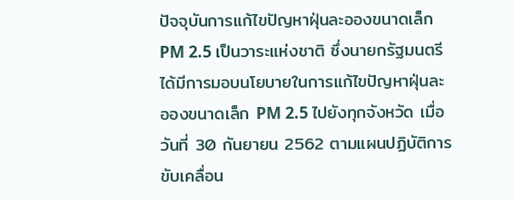ปัจจุบันการแก้ไขปัญหาฝุ่นละอองขนาดเล็ก PM 2.5 เป็นวาระแห่งชาติ ซึ่งนายกรัฐมนตรีได้มีการมอบนโยบายในการแก้ไขปัญหาฝุ่นละอองขนาดเล็ก PM 2.5 ไปยังทุกจังหวัด เมื่อวันที่ 30 กันยายน 2562 ตามแผนปฏิบัติการขับเคลื่อน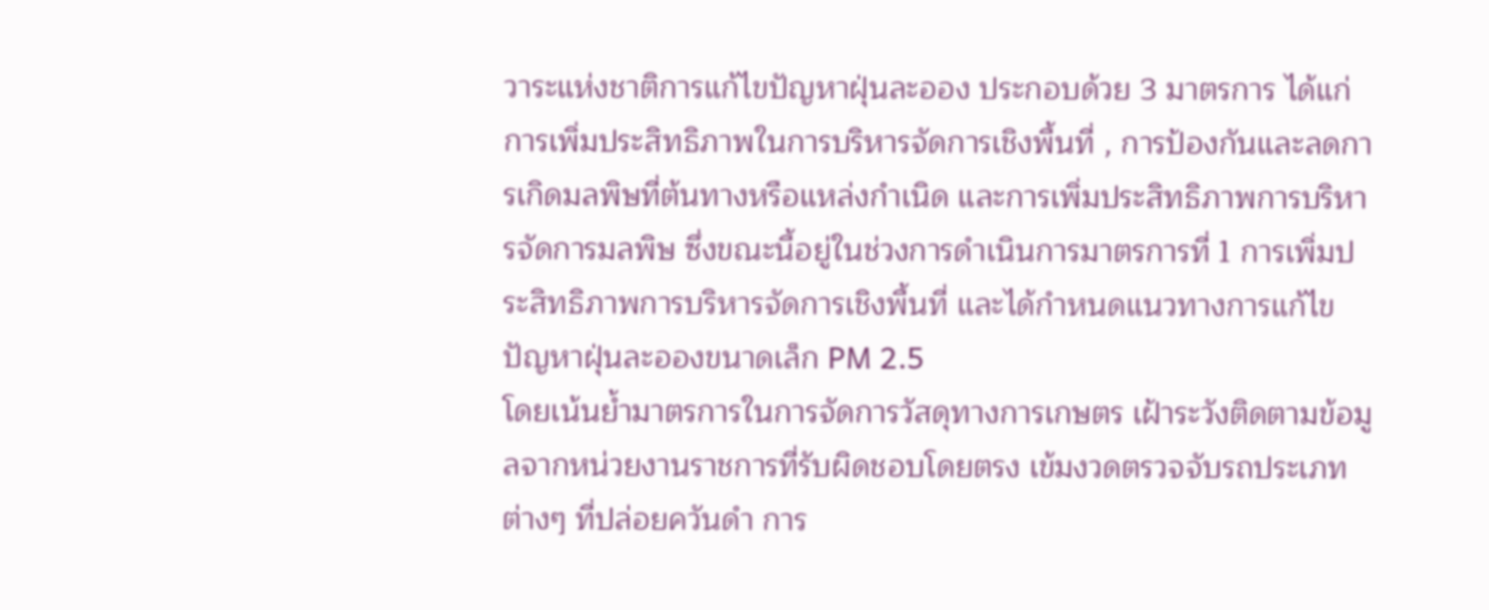วาระแห่งชาติการแก้ไขปัญหาฝุ่นละออง ประกอบด้วย 3 มาตรการ ได้แก่ การเพิ่มประสิทธิภาพในการบริหารจัดการเชิงพื้นที่ , การป้องกันและลดการเกิดมลพิษที่ต้นทางหรือแหล่งกำเนิด และการเพิ่มประสิทธิภาพการบริหารจัดการมลพิษ ซึ่งขณะนี้อยู่ในช่วงการดำเนินการมาตรการที่ 1 การเพิ่มประสิทธิภาพการบริหารจัดการเชิงพื้นที่ และได้กำหนดแนวทางการแก้ไขปัญหาฝุ่นละอองขนาดเล็ก PM 2.5
โดยเน้นย้ำมาตรการในการจัดการวัสดุทางการเกษตร เฝ้าระวังติดตามข้อมูลจากหน่วยงานราชการที่รับผิดชอบโดยตรง เข้มงวดตรวจจับรถประเภทต่างๆ ที่ปล่อยควันดำ การ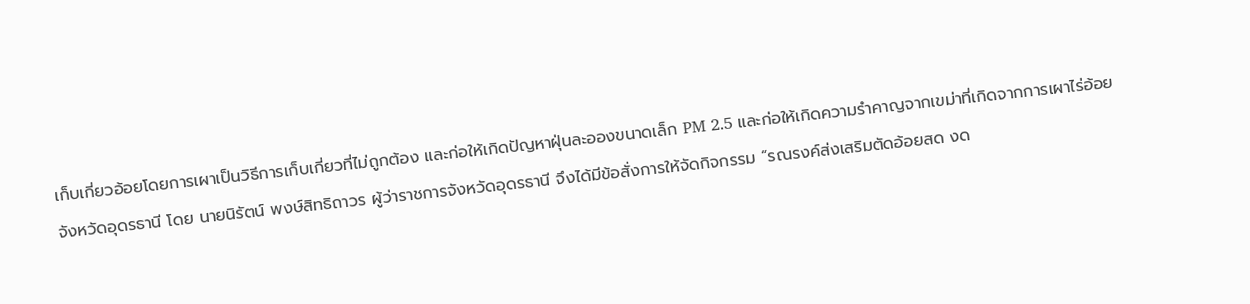เก็บเกี่ยวอ้อยโดยการเผาเป็นวิธีการเก็บเกี่ยวที่ไม่ถูกต้อง และก่อให้เกิดปัญหาฝุ่นละอองขนาดเล็ก PM 2.5 และก่อให้เกิดความรำคาญจากเขม่าที่เกิดจากการเผาไร่อ้อย
จังหวัดอุดรธานี โดย นายนิรัตน์ พงษ์สิทธิถาวร ผู้ว่าราชการจังหวัดอุดรธานี จึงได้มีข้อสั่งการให้จัดกิจกรรม “รณรงค์ส่งเสริมตัดอ้อยสด งด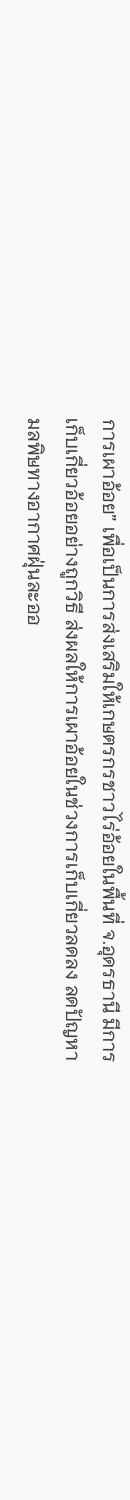การเผาอ้อย” เพื่อเป็นการส่งเสริมให้เกษตรกรชาวไร่อ้อยในพื้นที่ จ.อุดรธานี มีการเก็บเกี่ยวอ้อยอย่างถูกวิธี ส่งผลให้การเผาอ้อยในช่วงการเก็บเกี่ยวลดลง ลดปัญหามลพิษทางอากาศฝุ่นละออ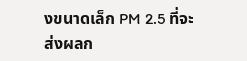งขนาดเล็ก PM 2.5 ที่จะส่งผลก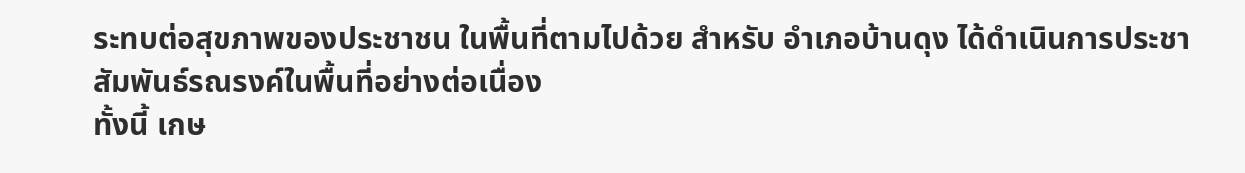ระทบต่อสุขภาพของประชาชน ในพื้นที่ตามไปด้วย สำหรับ อำเภอบ้านดุง ได้ดำเนินการประชาสัมพันธ์รณรงค์ในพื้นที่อย่างต่อเนื่อง
ทั้งนี้ เกษ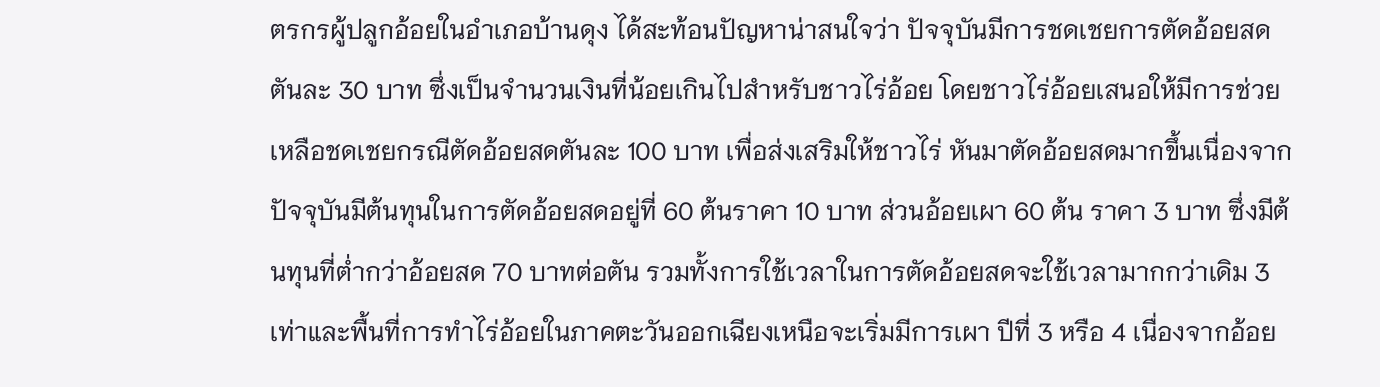ตรกรผู้ปลูกอ้อยในอำเภอบ้านดุง ได้สะท้อนปัญหาน่าสนใจว่า ปัจจุบันมีการชดเชยการตัดอ้อยสดตันละ 30 บาท ซึ่งเป็นจำนวนเงินที่น้อยเกินไปสำหรับชาวไร่อ้อย โดยชาวไร่อ้อยเสนอให้มีการช่วยเหลือชดเชยกรณีตัดอ้อยสดตันละ 100 บาท เพื่อส่งเสริมให้ชาวไร่ หันมาตัดอ้อยสดมากขึ้นเนื่องจากปัจจุบันมีต้นทุนในการตัดอ้อยสดอยู่ที่ 60 ต้นราคา 10 บาท ส่วนอ้อยเผา 60 ต้น ราคา 3 บาท ซึ่งมีต้นทุนที่ต่ำกว่าอ้อยสด 70 บาทต่อตัน รวมทั้งการใช้เวลาในการตัดอ้อยสดจะใช้เวลามากกว่าเดิม 3 เท่าและพื้นที่การทำไร่อ้อยในภาคตะวันออกเฉียงเหนือจะเริ่มมีการเผา ปีที่ 3 หรือ 4 เนื่องจากอ้อย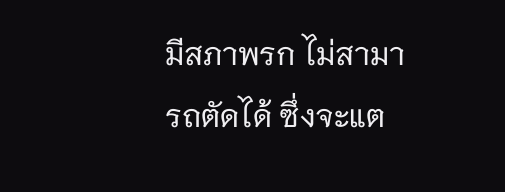มีสภาพรก ไม่สามารถตัดได้ ซึ่งจะแต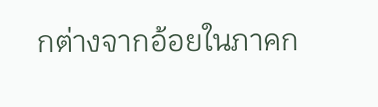กต่างจากอ้อยในภาคก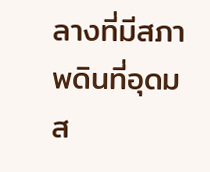ลางที่มีสภาพดินที่อุดมส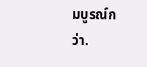มบูรณ์กว่า.